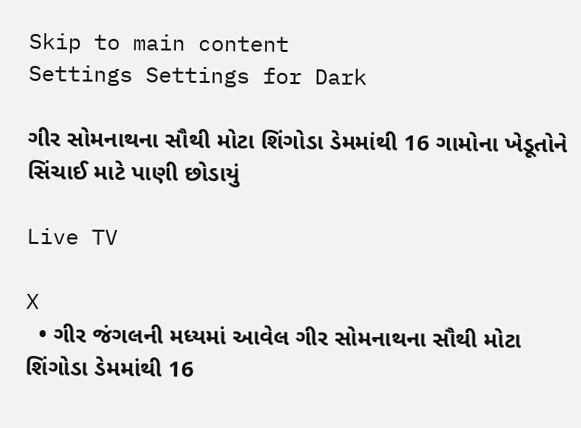Skip to main content
Settings Settings for Dark

ગીર સોમનાથના સૌથી મોટા શિંગોડા ડેમમાંથી 16 ગામોના ખેડૂતોને સિંચાઈ માટે પાણી છોડાયું

Live TV

X
  • ગીર જંગલની મધ્યમાં આવેલ ગીર સોમનાથના સૌથી મોટા શિંગોડા ડેમમાંથી 16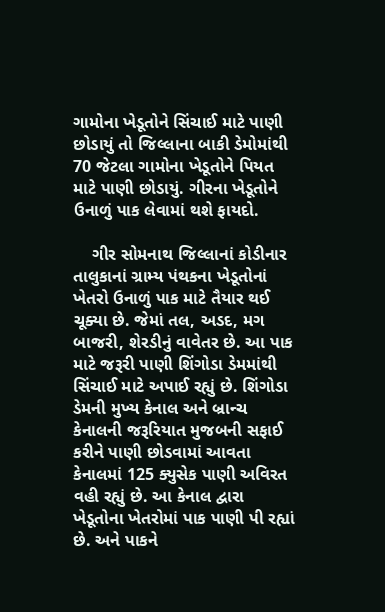ગામોના ખેડૂતોને સિંચાઈ માટે પાણી છોડાયું તો જિલ્લાના બાકી ડેમોમાંથી 70 જેટલા ગામોના ખેડૂતોને પિયત માટે પાણી છોડાયું. ગીરના ખેડૂતોને ઉનાળું પાક લેવામાં થશે ફાયદો.

    ગીર સોમનાથ જિલ્લાનાં કોડીનાર તાલુકાનાં ગ્રામ્ય પંથકના ખેડૂતોનાં ખેતરો ઉનાળું પાક માટે તૈયાર થઈ ચૂક્યા છે. જેમાં તલ, અડદ, મગ બાજરી, શેરડીનું વાવેતર છે. આ પાક માટે જરૂરી પાણી શિંગોડા ડેમમાંથી સિંચાઈ માટે અપાઈ રહ્યું છે. શિંગોડા ડેમની મુખ્ય કેનાલ અને બ્રાન્ચ કેનાલની જરૂરિયાત મુજબની સફાઈ કરીને પાણી છોડવામાં આવતા કેનાલમાં 125 ક્યુસેક પાણી અવિરત વહી રહ્યું છે. આ કેનાલ દ્વારા ખેડૂતોના ખેતરોમાં પાક પાણી પી રહ્યાં છે. અને પાકને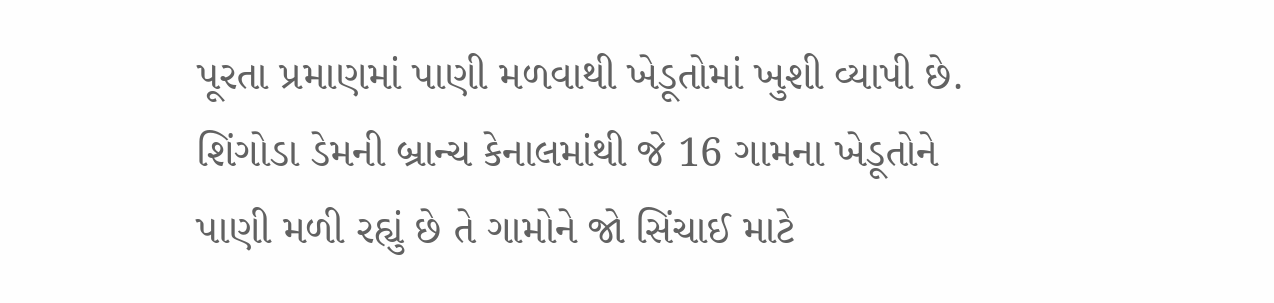પૂરતા પ્રમાણમાં પાણી મળવાથી ખેડૂતોમાં ખુશી વ્યાપી છે. શિંગોડા ડેમની બ્રાન્ચ કેનાલમાંથી જે 16 ગામના ખેડૂતોને પાણી મળી રહ્યું છે તે ગામોને જો સિંચાઈ માટે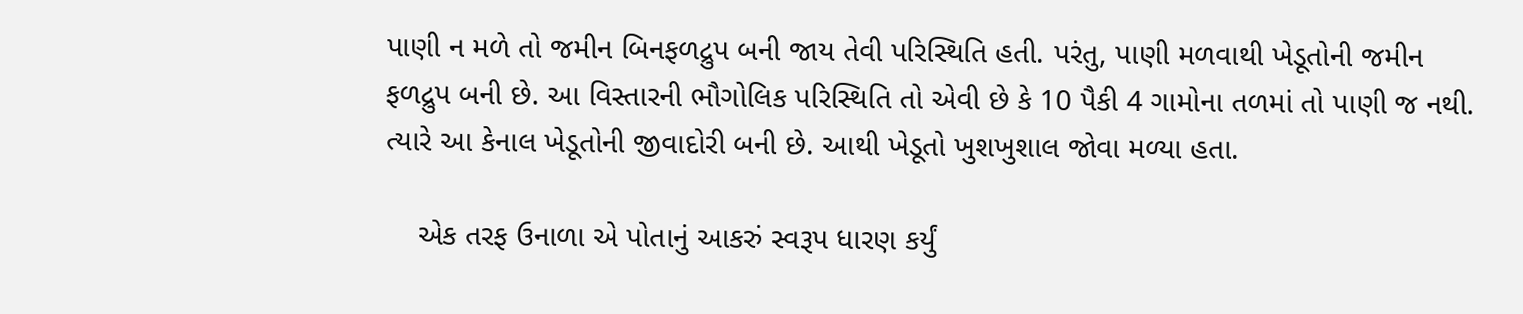પાણી ન મળે તો જમીન બિનફળદ્રુપ બની જાય તેવી પરિસ્થિતિ હતી. પરંતુ, પાણી મળવાથી ખેડૂતોની જમીન ફળદ્રુપ બની છે. આ વિસ્તારની ભૌગોલિક પરિસ્થિતિ તો એવી છે કે 10 પૈકી 4 ગામોના તળમાં તો પાણી જ નથી. ત્યારે આ કેનાલ ખેડૂતોની જીવાદોરી બની છે. આથી ખેડૂતો ખુશખુશાલ જોવા મળ્યા હતા.

    એક તરફ ઉનાળા એ પોતાનું આકરું સ્વરૂપ ધારણ કર્યું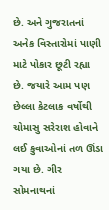છે. અને ગુજરાતનાં અનેક વિસ્તારોમાં પાણી માટે પોકાર છૂટી રહ્યા છે. જયારે આમ પણ છેલ્લા કેટલાક વર્ષોથી ચોમાસુ સરેરાશ હોવાને લઈ કુવાઓનાં તળ ઊંડા ગયા છે. ગીર સોમનાથનાં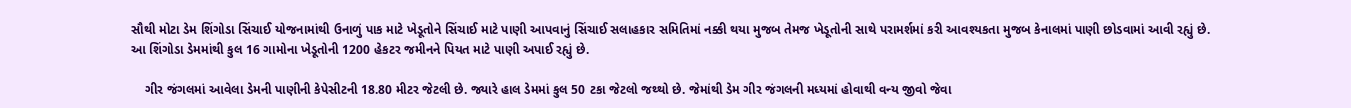સૌથી મોટા ડેમ શિંગોડા સિંચાઈ યોજનામાંથી ઉનાળું પાક માટે ખેડૂતોને સિંચાઈ માટે પાણી આપવાનું સિંચાઈ સલાહકાર સમિતિમાં નક્કી થયા મુજબ તેમજ ખેડૂતોની સાથે પરામર્શમાં કરી આવશ્યકતા મુજબ કેનાલમાં પાણી છોડવામાં આવી રહ્યું છે. આ શિંગોડા ડેમમાંથી કુલ 16 ગામોના ખેડૂતોની 1200 હેકટર જમીનને પિયત માટે પાણી અપાઈ રહ્યું છે.

    ગીર જંગલમાં આવેલા ડેમની પાણીની કેપેસીટની 18.80 મીટર જેટલી છે. જ્યારે હાલ ડેમમાં કુલ 50 ટકા જેટલો જથ્થો છે. જેમાંથી ડેમ ગીર જંગલની મધ્યમાં હોવાથી વન્ય જીવો જેવા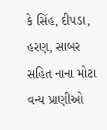કે સિંહ, દીપડા, હરણ, સાબર સહિત નાના મોટા વન્ય પ્રાણીઓ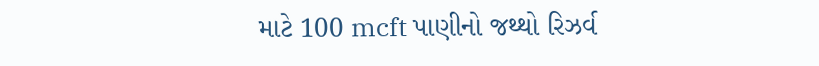માટે 100 mcft પાણીનો જથ્થો રિઝર્વ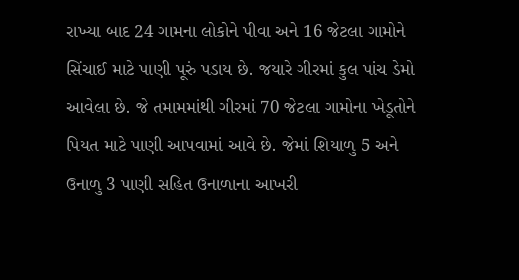રાખ્યા બાદ 24 ગામના લોકોને પીવા અને 16 જેટલા ગામોને સિંચાઈ માટે પાણી પૂરું પડાય છે. જયારે ગીરમાં કુલ પાંચ ડેમો આવેલા છે. જે તમામમાંથી ગીરમાં 70 જેટલા ગામોના ખેડૂતોને પિયત માટે પાણી આપવામાં આવે છે. જેમાં શિયાળુ 5 અને ઉનાળુ 3 પાણી સહિત ઉનાળાના આખરી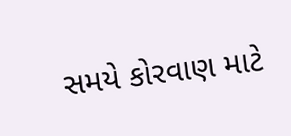સમયે કોરવાણ માટે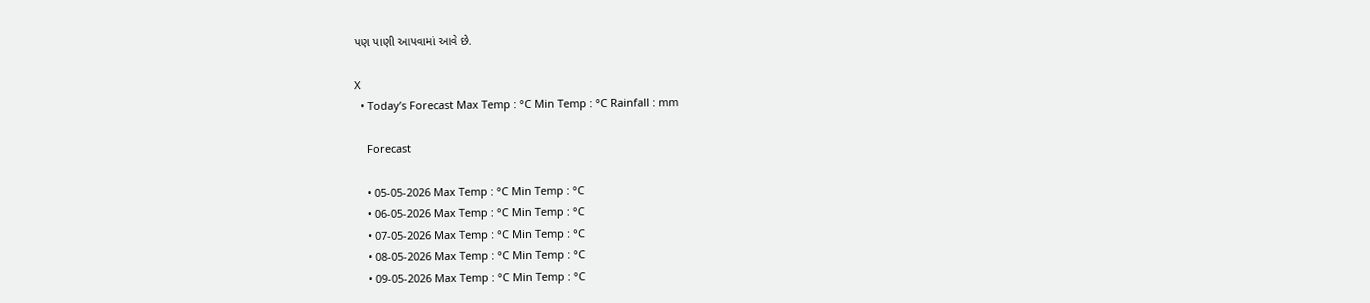પણ પાણી આપવામાં આવે છે.

X
  • Today’s Forecast Max Temp : °C Min Temp : °C Rainfall : mm

    Forecast

    • 05-05-2026 Max Temp : °C Min Temp : °C
    • 06-05-2026 Max Temp : °C Min Temp : °C
    • 07-05-2026 Max Temp : °C Min Temp : °C
    • 08-05-2026 Max Temp : °C Min Temp : °C
    • 09-05-2026 Max Temp : °C Min Temp : °C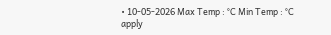• 10-05-2026 Max Temp : °C Min Temp : °C
apply